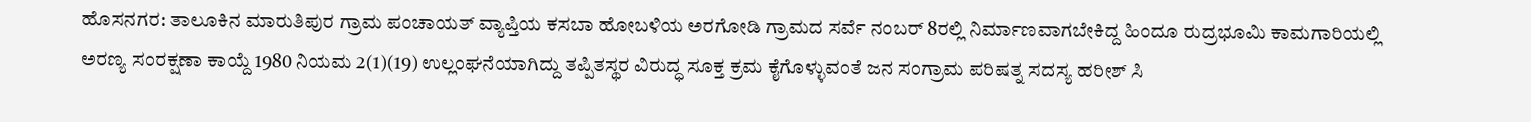ಹೊಸನಗರ: ತಾಲೂಕಿನ ಮಾರುತಿಪುರ ಗ್ರಾಮ ಪಂಚಾಯತ್ ವ್ಯಾಪ್ತಿಯ ಕಸಬಾ ಹೋಬಳಿಯ ಅರಗೋಡಿ ಗ್ರಾಮದ ಸರ್ವೆ ನಂಬರ್ 8ರಲ್ಲಿ ನಿರ್ಮಾಣವಾಗಬೇಕಿದ್ದ ಹಿಂದೂ ರುದ್ರಭೂಮಿ ಕಾಮಗಾರಿಯಲ್ಲಿ ಅರಣ್ಯ ಸಂರಕ್ಷಣಾ ಕಾಯ್ದೆ 1980 ನಿಯಮ 2(1)(19) ಉಲ್ಲಂಘನೆಯಾಗಿದ್ದು ತಪ್ಪಿತಸ್ಥರ ವಿರುದ್ಧ ಸೂಕ್ತ ಕ್ರಮ ಕೈಗೊಳ್ಳುವಂತೆ ಜನ ಸಂಗ್ರಾಮ ಪರಿಷತ್ನ ಸದಸ್ಯ ಹರೀಶ್ ಸಿ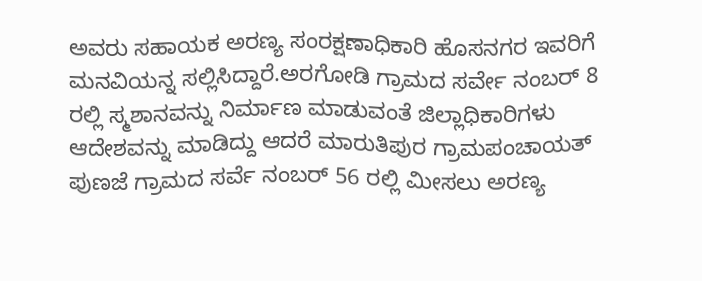ಅವರು ಸಹಾಯಕ ಅರಣ್ಯ ಸಂರಕ್ಷಣಾಧಿಕಾರಿ ಹೊಸನಗರ ಇವರಿಗೆ ಮನವಿಯನ್ನ ಸಲ್ಲಿಸಿದ್ದಾರೆ.ಅರಗೋಡಿ ಗ್ರಾಮದ ಸರ್ವೇ ನಂಬರ್ 8 ರಲ್ಲಿ ಸ್ಮಶಾನವನ್ನು ನಿರ್ಮಾಣ ಮಾಡುವಂತೆ ಜಿಲ್ಲಾಧಿಕಾರಿಗಳು ಆದೇಶವನ್ನು ಮಾಡಿದ್ದು ಆದರೆ ಮಾರುತಿಪುರ ಗ್ರಾಮಪಂಚಾಯತ್ ಪುಣಜೆ ಗ್ರಾಮದ ಸರ್ವೆ ನಂಬರ್ 56 ರಲ್ಲಿ ಮೀಸಲು ಅರಣ್ಯ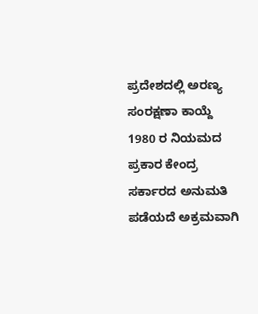ಪ್ರದೇಶದಲ್ಲಿ ಅರಣ್ಯ ಸಂರಕ್ಷಣಾ ಕಾಯ್ದೆ 1980 ರ ನಿಯಮದ ಪ್ರಕಾರ ಕೇಂದ್ರ ಸರ್ಕಾರದ ಅನುಮತಿ ಪಡೆಯದೆ ಅಕ್ರಮವಾಗಿ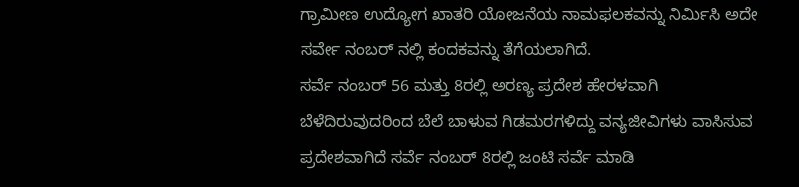ಗ್ರಾಮೀಣ ಉದ್ಯೋಗ ಖಾತರಿ ಯೋಜನೆಯ ನಾಮಫಲಕವನ್ನು ನಿರ್ಮಿಸಿ ಅದೇ ಸರ್ವೇ ನಂಬರ್ ನಲ್ಲಿ ಕಂದಕವನ್ನು ತೆಗೆಯಲಾಗಿದೆ.
ಸರ್ವೆ ನಂಬರ್ 56 ಮತ್ತು 8ರಲ್ಲಿ ಅರಣ್ಯ ಪ್ರದೇಶ ಹೇರಳವಾಗಿ ಬೆಳೆದಿರುವುದರಿಂದ ಬೆಲೆ ಬಾಳುವ ಗಿಡಮರಗಳಿದ್ದು ವನ್ಯಜೀವಿಗಳು ವಾಸಿಸುವ ಪ್ರದೇಶವಾಗಿದೆ ಸರ್ವೆ ನಂಬರ್ 8ರಲ್ಲಿ ಜಂಟಿ ಸರ್ವೆ ಮಾಡಿ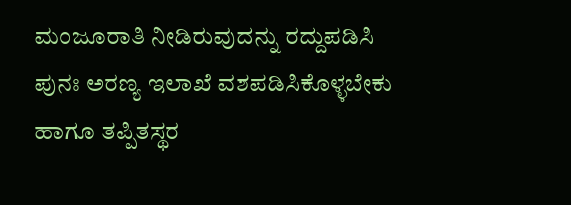ಮಂಜೂರಾತಿ ನೀಡಿರುವುದನ್ನು ರದ್ದುಪಡಿಸಿ ಪುನಃ ಅರಣ್ಯ ಇಲಾಖೆ ವಶಪಡಿಸಿಕೊಳ್ಳಬೇಕು ಹಾಗೂ ತಪ್ಪಿತಸ್ಥರ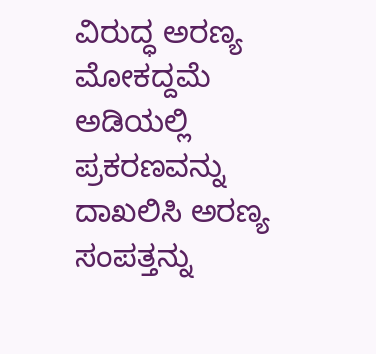ವಿರುದ್ಧ ಅರಣ್ಯ ಮೋಕದ್ದಮೆ ಅಡಿಯಲ್ಲಿ ಪ್ರಕರಣವನ್ನು ದಾಖಲಿಸಿ ಅರಣ್ಯ ಸಂಪತ್ತನ್ನು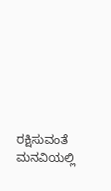ರಕ್ಷಿಸುವಂತೆ ಮನವಿಯಲ್ಲಿ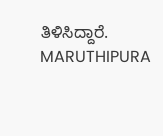ತಿಳಿಸಿದ್ದಾರೆ.
MARUTHIPURA